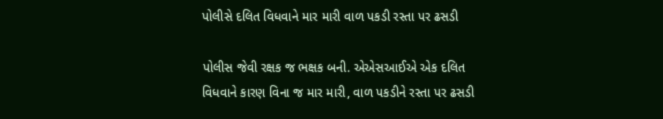પોલીસે દલિત વિધવાને માર મારી વાળ પકડી રસ્તા પર ઢસડી

પોલીસ જેવી રક્ષક જ ભક્ષક બની. એએસઆઈએ એક દલિત વિધવાને કારણ વિના જ માર મારી, વાળ પકડીને રસ્તા પર ઢસડી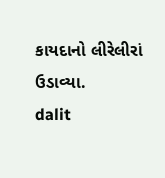કાયદાનો લીરેલીરાં ઉડાવ્યા.
dalit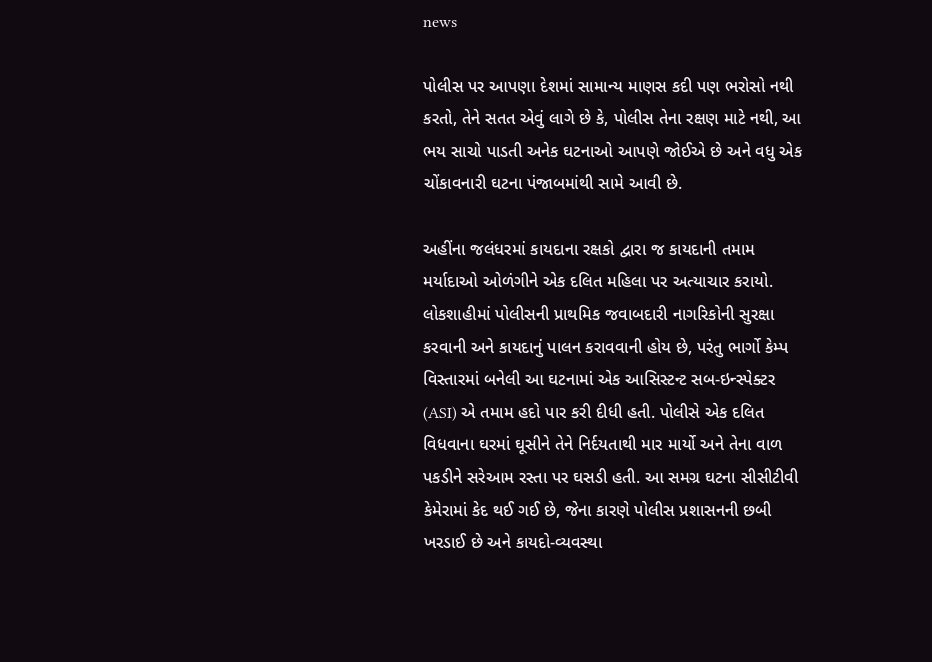news

પોલીસ પર આપણા દેશમાં સામાન્ય માણસ કદી પણ ભરોસો નથી કરતો, તેને સતત એવું લાગે છે કે, પોલીસ તેના રક્ષણ માટે નથી, આ ભય સાચો પાડતી અનેક ઘટનાઓ આપણે જોઈએ છે અને વધુ એક ચોંકાવનારી ઘટના પંજાબમાંથી સામે આવી છે.

અહીંના જલંધરમાં કાયદાના રક્ષકો દ્વારા જ કાયદાની તમામ મર્યાદાઓ ઓળંગીને એક દલિત મહિલા પર અત્યાચાર કરાયો. લોકશાહીમાં પોલીસની પ્રાથમિક જવાબદારી નાગરિકોની સુરક્ષા કરવાની અને કાયદાનું પાલન કરાવવાની હોય છે, પરંતુ ભાર્ગો કેમ્પ વિસ્તારમાં બનેલી આ ઘટનામાં એક આસિસ્ટન્ટ સબ-ઇન્સ્પેક્ટર (ASI) એ તમામ હદો પાર કરી દીધી હતી. પોલીસે એક દલિત વિધવાના ઘરમાં ઘૂસીને તેને નિર્દયતાથી માર માર્યો અને તેના વાળ પકડીને સરેઆમ રસ્તા પર ઘસડી હતી. આ સમગ્ર ઘટના સીસીટીવી કેમેરામાં કેદ થઈ ગઈ છે, જેના કારણે પોલીસ પ્રશાસનની છબી ખરડાઈ છે અને કાયદો-વ્યવસ્થા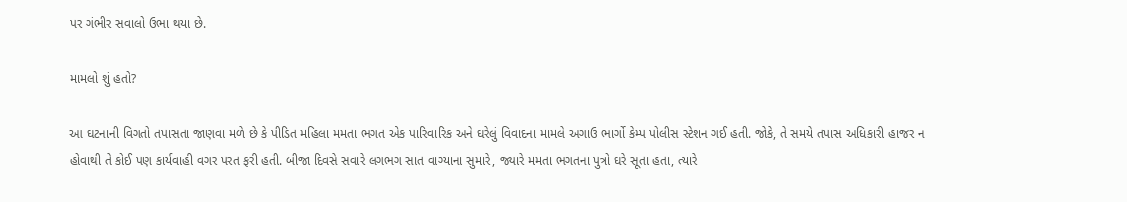પર ગંભીર સવાલો ઉભા થયા છે.

મામલો શું હતો?

આ ઘટનાની વિગતો તપાસતા જાણવા મળે છે કે પીડિત મહિલા મમતા ભગત એક પારિવારિક અને ઘરેલું વિવાદના મામલે અગાઉ ભાર્ગો કેમ્પ પોલીસ સ્ટેશન ગઈ હતી. જોકે, તે સમયે તપાસ અધિકારી હાજર ન હોવાથી તે કોઈ પણ કાર્યવાહી વગર પરત ફરી હતી. બીજા દિવસે સવારે લગભગ સાત વાગ્યાના સુમારે, જ્યારે મમતા ભગતના પુત્રો ઘરે સૂતા હતા, ત્યારે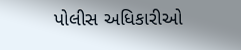પોલીસ અધિકારીઓ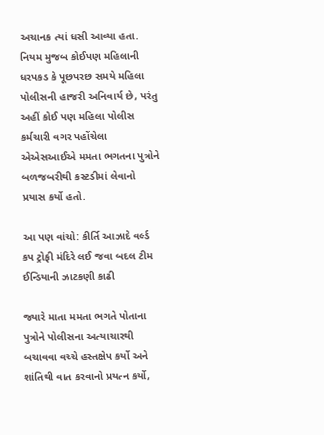અચાનક ત્યાં ધસી આવ્યા હતા. નિયમ મુજબ કોઈપણ મહિલાની ધરપકડ કે પૂછપરછ સમયે મહિલા પોલીસની હાજરી અનિવાર્ય છે, પરંતુ અહીં કોઈ પણ મહિલા પોલીસ કર્મચારી વગર પહોંચેલા એએસઆઈએ મમતા ભગતના પુત્રોને બળજબરીથી કસ્ટડીમાં લેવાનો પ્રયાસ કર્યો હતો.

આ પણ વાંચો: કીર્તિ આઝાદે વર્લ્ડ કપ ટ્રોફી મંદિરે લઈ જવા બદલ ટીમ ઈન્ડિયાની ઝાટકણી કાઢી

જ્યારે માતા મમતા ભગતે પોતાના પુત્રોને પોલીસના અત્યાચારથી બચાવવા વચ્ચે હસ્તક્ષેપ કર્યો અને શાંતિથી વાત કરવાનો પ્રયત્ન કર્યો,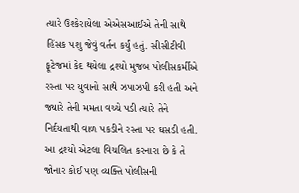ત્યારે ઉશ્કેરાયેલા એએસઆઈએ તેની સાથે હિંસક પશુ જેવું વર્તન કર્યું હતું. સીસીટીવી ફૂટેજમાં કેદ થયેલા દ્રશ્યો મુજબ પોલીસકર્મીએ રસ્તા પર યુવાનો સાથે ઝપાઝપી કરી હતી અને જ્યારે તેની મમતા વચ્ચે પડી ત્યારે તેને નિર્દયતાથી વાળ પકડીને રસ્તા પર ઘસડી હતી. આ દ્રશ્યો એટલા વિચલિત કરનારા છે કે તે જોનાર કોઈ પણ વ્યક્તિ પોલીસની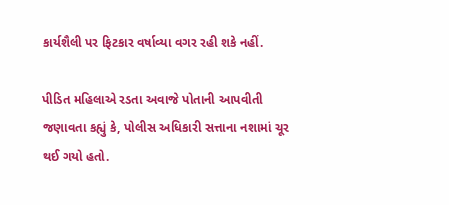કાર્યશૈલી પર ફિટકાર વર્ષાવ્યા વગર રહી શકે નહીં.

પીડિત મહિલાએ રડતા અવાજે પોતાની આપવીતી જણાવતા કહ્યું કે, પોલીસ અધિકારી સત્તાના નશામાં ચૂર થઈ ગયો હતો.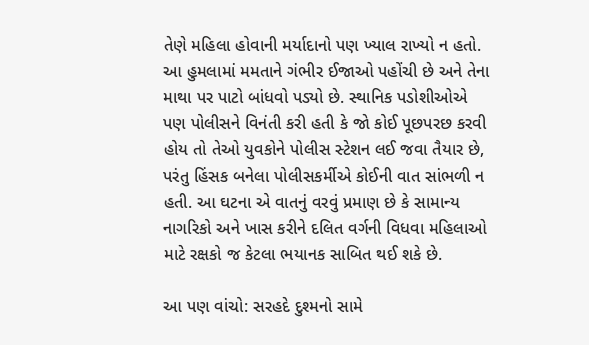તેણે મહિલા હોવાની મર્યાદાનો પણ ખ્યાલ રાખ્યો ન હતો. આ હુમલામાં મમતાને ગંભીર ઈજાઓ પહોંચી છે અને તેના માથા પર પાટો બાંધવો પડ્યો છે. સ્થાનિક પડોશીઓએ પણ પોલીસને વિનંતી કરી હતી કે જો કોઈ પૂછપરછ કરવી હોય તો તેઓ યુવકોને પોલીસ સ્ટેશન લઈ જવા તૈયાર છે, પરંતુ હિંસક બનેલા પોલીસકર્મીએ કોઈની વાત સાંભળી ન હતી. આ ઘટના એ વાતનું વરવું પ્રમાણ છે કે સામાન્ય નાગરિકો અને ખાસ કરીને દલિત વર્ગની વિધવા મહિલાઓ માટે રક્ષકો જ કેટલા ભયાનક સાબિત થઈ શકે છે.

આ પણ વાંચો: સરહદે દુશ્મનો સામે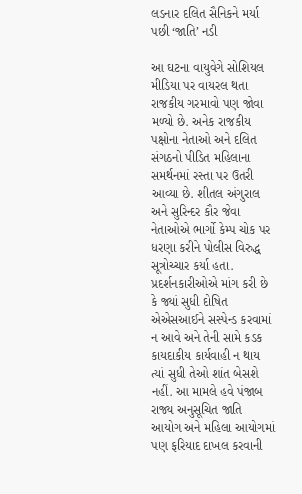લડનાર દલિત સૈનિકને મર્યા પછી ‘જાતિ’ નડી

આ ઘટના વાયુવેગે સોશિયલ મીડિયા પર વાયરલ થતા રાજકીય ગરમાવો પણ જોવા મળ્યો છે. અનેક રાજકીય પક્ષોના નેતાઓ અને દલિત સંગઠનો પીડિત મહિલાના સમર્થનમાં રસ્તા પર ઉતરી આવ્યા છે. શીતલ અંગુરાલ અને સુરિન્દર કૌર જેવા નેતાઓએ ભાર્ગો કેમ્પ ચોક પર ધરણા કરીને પોલીસ વિરુદ્ધ સૂત્રોચ્ચાર કર્યા હતા. પ્રદર્શનકારીઓએ માંગ કરી છે કે જ્યાં સુધી દોષિત એએસઆઈને સસ્પેન્ડ કરવામાં ન આવે અને તેની સામે કડક કાયદાકીય કાર્યવાહી ન થાય ત્યાં સુધી તેઓ શાંત બેસશે નહીં. આ મામલે હવે પંજાબ રાજ્ય અનુસૂચિત જાતિ આયોગ અને મહિલા આયોગમાં પણ ફરિયાદ દાખલ કરવાની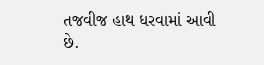તજવીજ હાથ ધરવામાં આવી છે.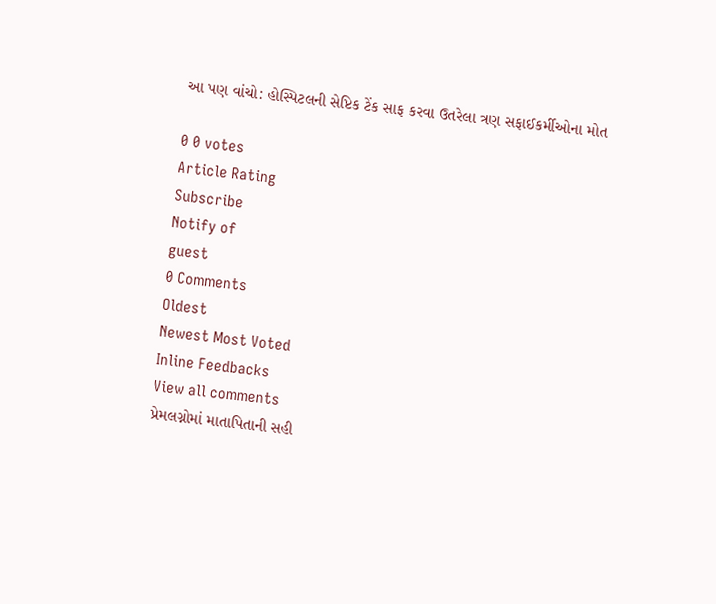આ પણ વાંચો: હોસ્પિટલની સેપ્ટિક ટેંક સાફ કરવા ઉતરેલા ત્રણ સફાઈકર્મીઓના મોત

0 0 votes
Article Rating
Subscribe
Notify of
guest
0 Comments
Oldest
Newest Most Voted
Inline Feedbacks
View all comments
પ્રેમલગ્નોમાં માતાપિતાની સહી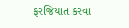ફરજિયાત કરવા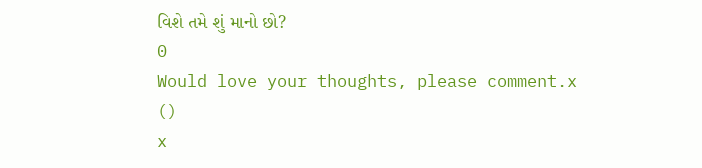વિશે તમે શું માનો છો?
0
Would love your thoughts, please comment.x
()
x